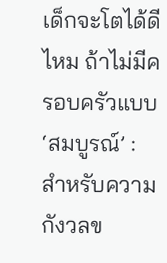เด็กจะโตได้ดีไหม ถ้าไม่มีครอบครัวแบบ ‘สมบูรณ์’ : สำหรับความกังวลข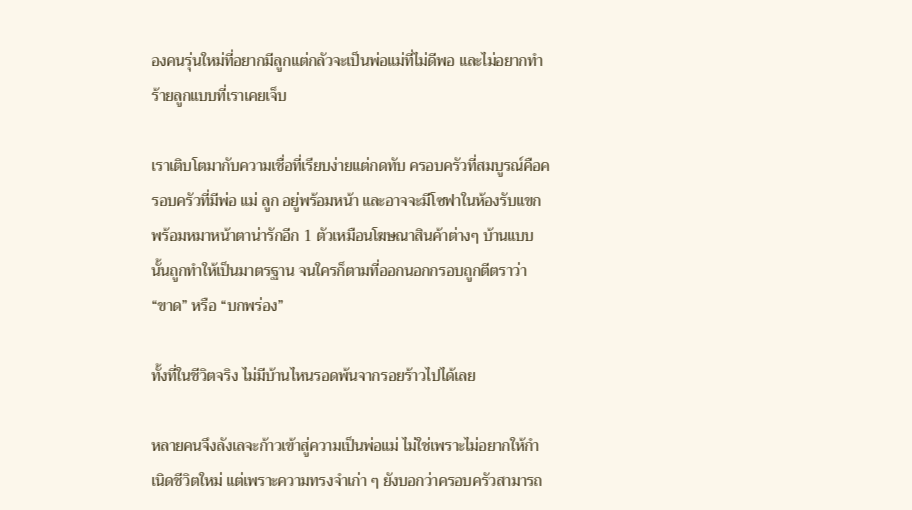องคนรุ่นใหม่ที่อยากมีลูกแต่กลัวจะเป็นพ่อแม่ที่ไม่ดีพอ และไม่อยากทำร้ายลูกแบบที่เราเคยเจ็บ

เราเติบโตมากับความเชื่อที่เรียบง่ายแต่กดทับ ครอบครัวที่สมบูรณ์คือครอบครัวที่มีพ่อ แม่ ลูก อยู่พร้อมหน้า และอาจจะมีโซฟาในห้องรับแขกพร้อมหมาหน้าตาน่ารักอีก 1 ตัวเหมือนโฆษณาสินค้าต่างๆ บ้านแบบนั้นถูกทำให้เป็นมาตรฐาน จนใครก็ตามที่ออกนอกกรอบถูกตีตราว่า “ขาด” หรือ “บกพร่อง”

ทั้งที่ในชีวิตจริง ไม่มีบ้านไหนรอดพ้นจากรอยร้าวไปได้เลย

หลายคนจึงลังเลจะก้าวเข้าสู่ความเป็นพ่อแม่ ไม่ใช่เพราะไม่อยากให้กำเนิดชีวิตใหม่ แต่เพราะความทรงจำเก่า ๆ ยังบอกว่าครอบครัวสามารถ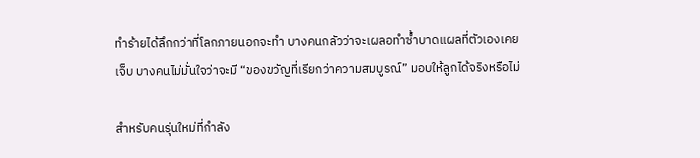ทำร้ายได้ลึกกว่าที่โลกภายนอกจะทำ บางคนกลัวว่าจะเผลอทำซ้ำบาดแผลที่ตัวเองเคยเจ็บ บางคนไม่มั่นใจว่าจะมี “ของขวัญที่เรียกว่าความสมบูรณ์” มอบให้ลูกได้จริงหรือไม่

สำหรับคนรุ่นใหม่ที่กำลัง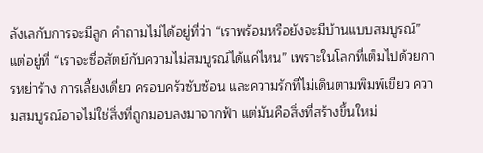ลังเลกับการจะมีลูก คำถามไม่ได้อยู่ที่ว่า “เราพร้อมหรือยังจะมีบ้านแบบสมบูรณ์” แต่อยู่ที่ “เราจะซื่อสัตย์กับความไม่สมบูรณ์ได้แค่ไหน” เพราะในโลกที่เต็มไปด้วยการหย่าร้าง การเลี้ยงเดี่ยว ครอบครัวซับซ้อน และความรักที่ไม่เดินตามพิมพ์เขียว ความสมบูรณ์อาจไม่ใช่สิ่งที่ถูกมอบลงมาจากฟ้า แต่มันคือสิ่งที่สร้างขึ้นใหม่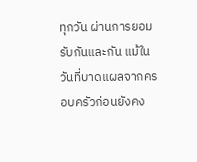ทุกวัน ผ่านการยอมรับกันและกัน แม้ในวันที่บาดแผลจากครอบครัวก่อนยังคง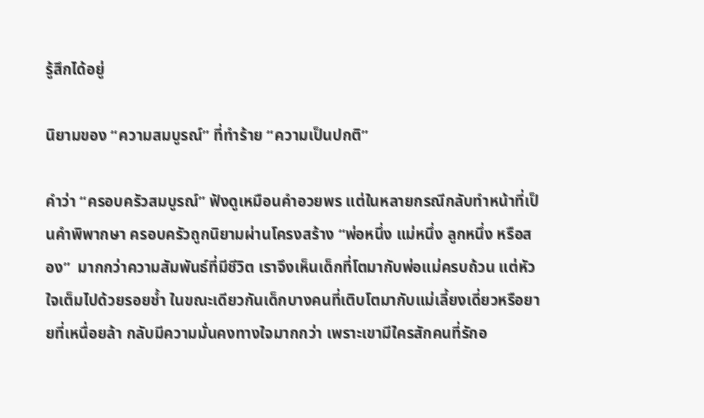รู้สึกได้อยู่

นิยามของ “ความสมบูรณ์” ที่ทำร้าย “ความเป็นปกติ”

คำว่า “ครอบครัวสมบูรณ์” ฟังดูเหมือนคำอวยพร แต่ในหลายกรณีกลับทำหน้าที่เป็นคำพิพากษา ครอบครัวถูกนิยามผ่านโครงสร้าง “พ่อหนึ่ง แม่หนึ่ง ลูกหนึ่ง หรือสอง”  มากกว่าความสัมพันธ์ที่มีชีวิต เราจึงเห็นเด็กที่โตมากับพ่อแม่ครบถ้วน แต่หัวใจเต็มไปด้วยรอยช้ำ ในขณะเดียวกันเด็กบางคนที่เติบโตมากับแม่เลี้ยงเดี่ยวหรือยายที่เหนื่อยล้า กลับมีความมั่นคงทางใจมากกว่า เพราะเขามีใครสักคนที่รักอ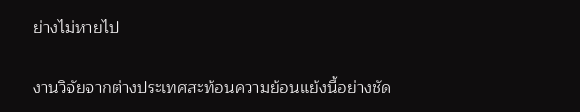ย่างไม่หายไป

งานวิจัยจากต่างประเทศสะท้อนความย้อนแย้งนี้อย่างชัด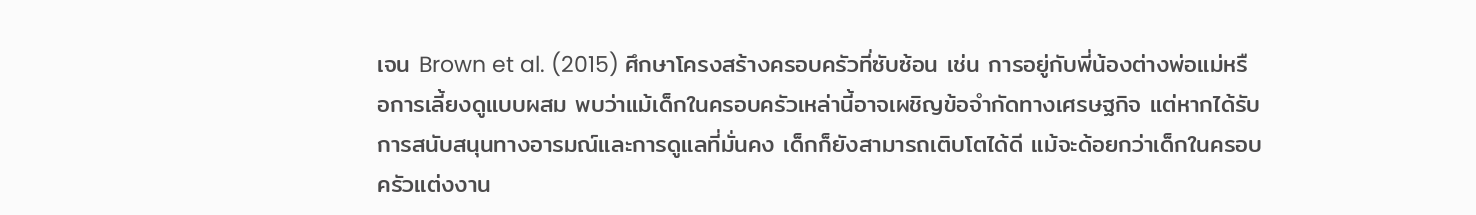เจน Brown et al. (2015) ศึกษาโครงสร้างครอบครัวที่ซับซ้อน เช่น การอยู่กับพี่น้องต่างพ่อแม่หรือการเลี้ยงดูแบบผสม พบว่าแม้เด็กในครอบครัวเหล่านี้อาจเผชิญข้อจำกัดทางเศรษฐกิจ แต่หากได้รับการสนับสนุนทางอารมณ์และการดูแลที่มั่นคง เด็กก็ยังสามารถเติบโตได้ดี แม้จะด้อยกว่าเด็กในครอบครัวแต่งงาน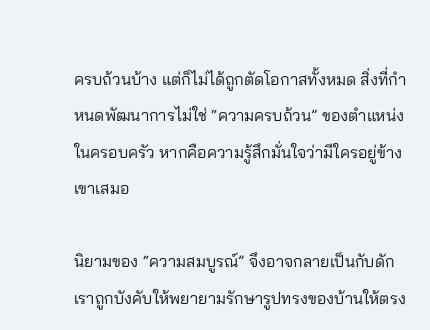ครบถ้วนบ้าง แต่ก็ไม่ได้ถูกตัดโอกาสทั้งหมด สิ่งที่กำหนดพัฒนาการไม่ใช่ “ความครบถ้วน” ของตำแหน่งในครอบครัว หากคือความรู้สึกมั่นใจว่ามีใครอยู่ข้างเขาเสมอ

นิยามของ “ความสมบูรณ์” จึงอาจกลายเป็นกับดัก เราถูกบังคับให้พยายามรักษารูปทรงของบ้านให้ตรง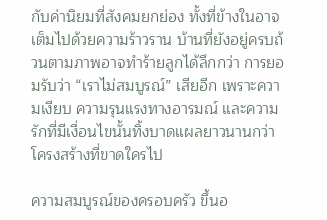กับค่านิยมที่สังคมยกย่อง ทั้งที่ข้างในอาจเต็มไปด้วยความร้าวราน บ้านที่ยังอยู่ครบถ้วนตามภาพอาจทำร้ายลูกได้ลึกกว่า การยอมรับว่า “เราไม่สมบูรณ์” เสียอีก เพราะความเงียบ ความรุนแรงทางอารมณ์ และความรักที่มีเงื่อนไขนั้นทิ้งบาดแผลยาวนานกว่าโครงสร้างที่ขาดใครไป

ความสมบูรณ์ของครอบครัว ขึ้นอ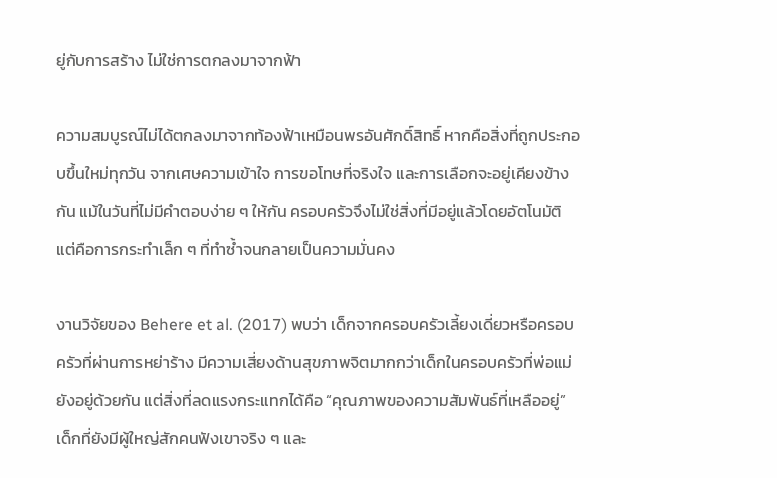ยู่กับการสร้าง ไม่ใช่การตกลงมาจากฟ้า

ความสมบูรณ์ไม่ได้ตกลงมาจากท้องฟ้าเหมือนพรอันศักดิ์สิทธิ์ หากคือสิ่งที่ถูกประกอบขึ้นใหม่ทุกวัน จากเศษความเข้าใจ การขอโทษที่จริงใจ และการเลือกจะอยู่เคียงข้างกัน แม้ในวันที่ไม่มีคำตอบง่าย ๆ ให้กัน ครอบครัวจึงไม่ใช่สิ่งที่มีอยู่แล้วโดยอัตโนมัติ แต่คือการกระทำเล็ก ๆ ที่ทำซ้ำจนกลายเป็นความมั่นคง

งานวิจัยของ Behere et al. (2017) พบว่า เด็กจากครอบครัวเลี้ยงเดี่ยวหรือครอบครัวที่ผ่านการหย่าร้าง มีความเสี่ยงด้านสุขภาพจิตมากกว่าเด็กในครอบครัวที่พ่อแม่ยังอยู่ด้วยกัน แต่สิ่งที่ลดแรงกระแทกได้คือ “คุณภาพของความสัมพันธ์ที่เหลืออยู่” เด็กที่ยังมีผู้ใหญ่สักคนฟังเขาจริง ๆ และ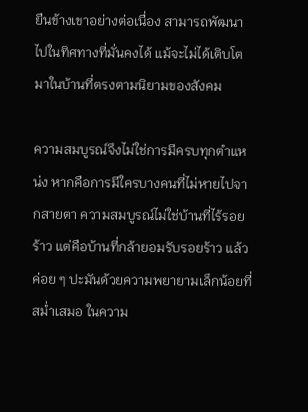ยืนข้างเขาอย่างต่อเนื่อง สามารถพัฒนาไปในทิศทางที่มั่นคงได้ แม้จะไม่ได้เติบโตมาในบ้านที่ตรงตามนิยามของสังคม

ความสมบูรณ์จึงไม่ใช่การมีครบทุกตำแหน่ง หากคือการมีใครบางคนที่ไม่หายไปจากสายตา ความสมบูรณ์ไม่ใช่บ้านที่ไร้รอยร้าว แต่คือบ้านที่กล้ายอมรับรอยร้าว แล้วค่อย ๆ ปะมันด้วยความพยายามเล็กน้อยที่สม่ำเสมอ ในความ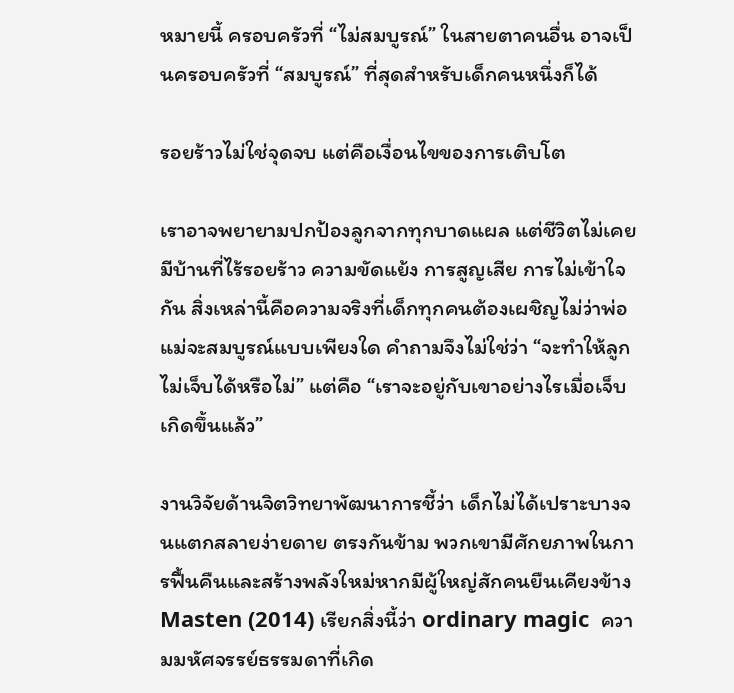หมายนี้ ครอบครัวที่ “ไม่สมบูรณ์” ในสายตาคนอื่น อาจเป็นครอบครัวที่ “สมบูรณ์” ที่สุดสำหรับเด็กคนหนึ่งก็ได้

รอยร้าวไม่ใช่จุดจบ แต่คือเงื่อนไขของการเติบโต

เราอาจพยายามปกป้องลูกจากทุกบาดแผล แต่ชีวิตไม่เคยมีบ้านที่ไร้รอยร้าว ความขัดแย้ง การสูญเสีย การไม่เข้าใจกัน สิ่งเหล่านี้คือความจริงที่เด็กทุกคนต้องเผชิญไม่ว่าพ่อแม่จะสมบูรณ์แบบเพียงใด คำถามจึงไม่ใช่ว่า “จะทำให้ลูกไม่เจ็บได้หรือไม่” แต่คือ “เราจะอยู่กับเขาอย่างไรเมื่อเจ็บเกิดขึ้นแล้ว”

งานวิจัยด้านจิตวิทยาพัฒนาการชี้ว่า เด็กไม่ได้เปราะบางจนแตกสลายง่ายดาย ตรงกันข้าม พวกเขามีศักยภาพในการฟื้นคืนและสร้างพลังใหม่หากมีผู้ใหญ่สักคนยืนเคียงข้าง Masten (2014) เรียกสิ่งนี้ว่า ordinary magic  ความมหัศจรรย์ธรรมดาที่เกิด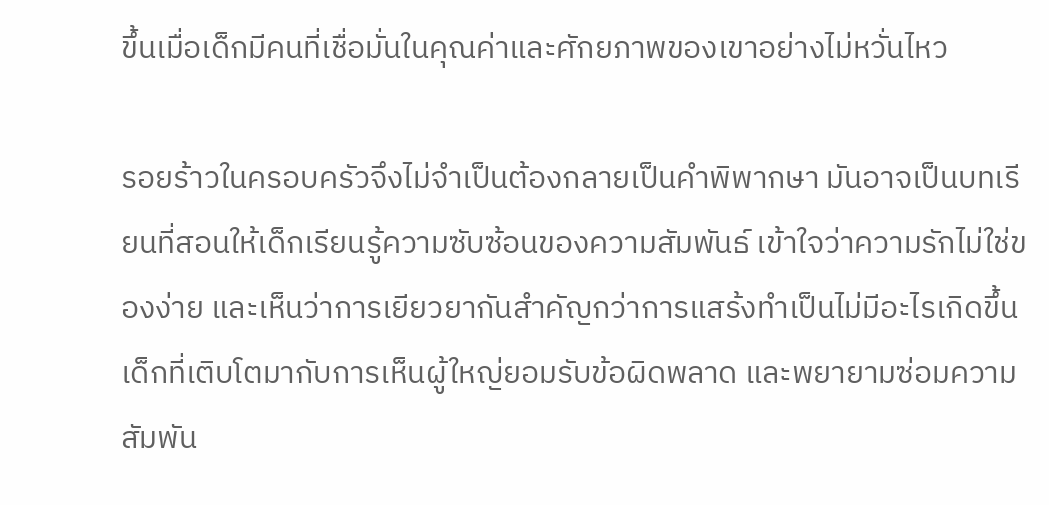ขึ้นเมื่อเด็กมีคนที่เชื่อมั่นในคุณค่าและศักยภาพของเขาอย่างไม่หวั่นไหว

รอยร้าวในครอบครัวจึงไม่จำเป็นต้องกลายเป็นคำพิพากษา มันอาจเป็นบทเรียนที่สอนให้เด็กเรียนรู้ความซับซ้อนของความสัมพันธ์ เข้าใจว่าความรักไม่ใช่ของง่าย และเห็นว่าการเยียวยากันสำคัญกว่าการแสร้งทำเป็นไม่มีอะไรเกิดขึ้น เด็กที่เติบโตมากับการเห็นผู้ใหญ่ยอมรับข้อผิดพลาด และพยายามซ่อมความสัมพัน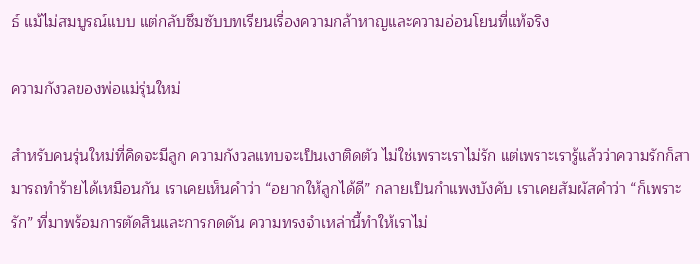ธ์ แม้ไม่สมบูรณ์แบบ แต่กลับซึมซับบทเรียนเรื่องความกล้าหาญและความอ่อนโยนที่แท้จริง

ความกังวลของพ่อแม่รุ่นใหม่

สำหรับคนรุ่นใหม่ที่คิดจะมีลูก ความกังวลแทบจะเป็นเงาติดตัว ไม่ใช่เพราะเราไม่รัก แต่เพราะเรารู้แล้วว่าความรักก็สามารถทำร้ายได้เหมือนกัน เราเคยเห็นคำว่า “อยากให้ลูกได้ดี” กลายเป็นกำแพงบังคับ เราเคยสัมผัสคำว่า “ก็เพราะรัก” ที่มาพร้อมการตัดสินและการกดดัน ความทรงจำเหล่านี้ทำให้เราไม่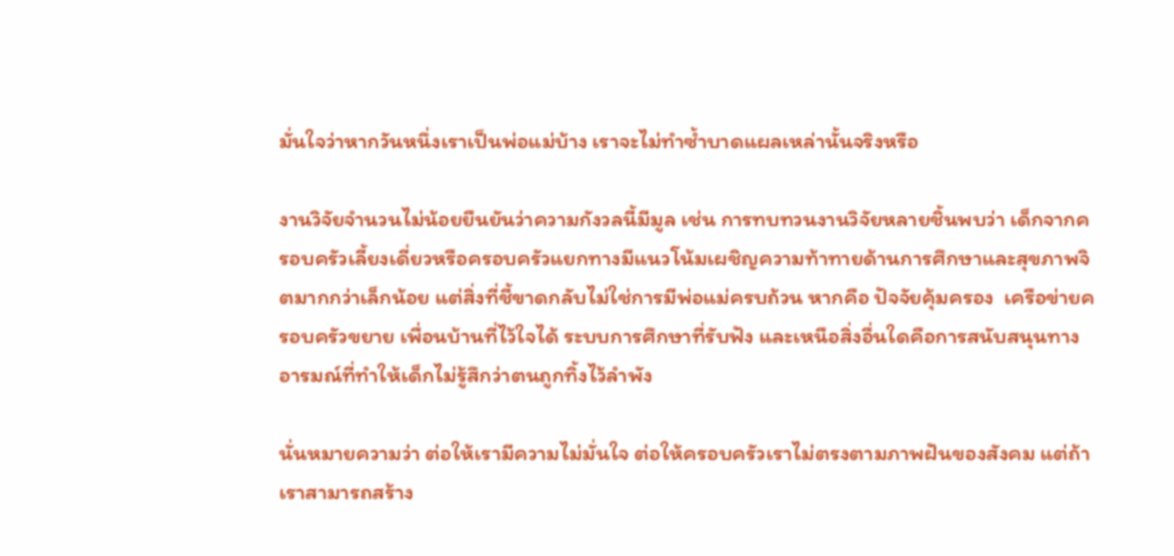มั่นใจว่าหากวันหนึ่งเราเป็นพ่อแม่บ้าง เราจะไม่ทำซ้ำบาดแผลเหล่านั้นจริงหรือ

งานวิจัยจำนวนไม่น้อยยืนยันว่าความกังวลนี้มีมูล เช่น การทบทวนงานวิจัยหลายชิ้นพบว่า เด็กจากครอบครัวเลี้ยงเดี่ยวหรือครอบครัวแยกทางมีแนวโน้มเผชิญความท้าทายด้านการศึกษาและสุขภาพจิตมากกว่าเล็กน้อย แต่สิ่งที่ชี้ขาดกลับไม่ใช่การมีพ่อแม่ครบถ้วน หากคือ ปัจจัยคุ้มครอง  เครือข่ายครอบครัวขยาย เพื่อนบ้านที่ไว้ใจได้ ระบบการศึกษาที่รับฟัง และเหนือสิ่งอื่นใดคือการสนับสนุนทางอารมณ์ที่ทำให้เด็กไม่รู้สึกว่าตนถูกทิ้งไว้ลำพัง

นั่นหมายความว่า ต่อให้เรามีความไม่มั่นใจ ต่อให้ครอบครัวเราไม่ตรงตามภาพฝันของสังคม แต่ถ้าเราสามารถสร้าง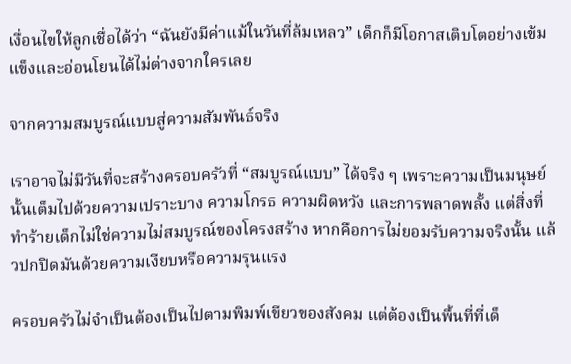เงื่อนไขให้ลูกเชื่อได้ว่า “ฉันยังมีค่าแม้ในวันที่ล้มเหลว” เด็กก็มีโอกาสเติบโตอย่างเข้มแข็งและอ่อนโยนได้ไม่ต่างจากใครเลย

จากความสมบูรณ์แบบสู่ความสัมพันธ์จริง

เราอาจไม่มีวันที่จะสร้างครอบครัวที่ “สมบูรณ์แบบ” ได้จริง ๆ เพราะความเป็นมนุษย์นั้นเต็มไปด้วยความเปราะบาง ความโกรธ ความผิดหวัง และการพลาดพลั้ง แต่สิ่งที่ทำร้ายเด็กไม่ใช่ความไม่สมบูรณ์ของโครงสร้าง หากคือการไม่ยอมรับความจริงนั้น แล้วปกปิดมันด้วยความเงียบหรือความรุนแรง

ครอบครัวไม่จำเป็นต้องเป็นไปตามพิมพ์เขียวของสังคม แต่ต้องเป็นพื้นที่ที่เด็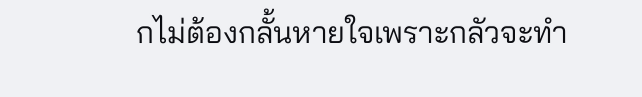กไม่ต้องกลั้นหายใจเพราะกลัวจะทำ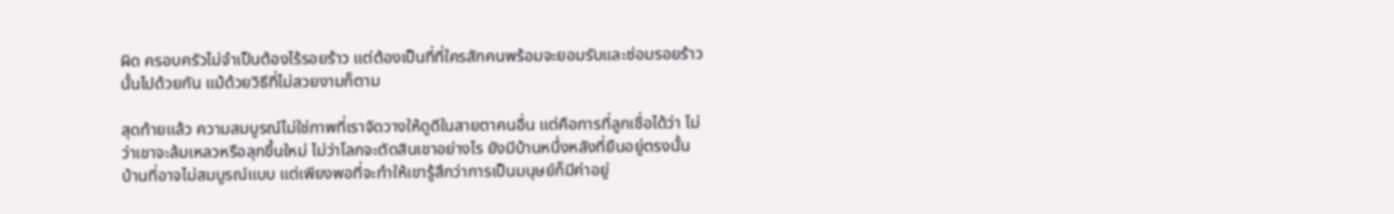ผิด ครอบครัวไม่จำเป็นต้องไร้รอยร้าว แต่ต้องเป็นที่ที่ใครสักคนพร้อมจะยอมรับและซ่อมรอยร้าวนั้นไปด้วยกัน แม้ด้วยวิธีที่ไม่สวยงามก็ตาม

สุดท้ายแล้ว ความสมบูรณ์ไม่ใช่ภาพที่เราจัดวางให้ดูดีในสายตาคนอื่น แต่คือการที่ลูกเชื่อได้ว่า ไม่ว่าเขาจะล้มเหลวหรือลุกขึ้นใหม่ ไม่ว่าโลกจะตัดสินเขาอย่างไร ยังมีบ้านหนึ่งหลังที่ยืนอยู่ตรงนั้น บ้านที่อาจไม่สมบูรณ์แบบ แต่เพียงพอที่จะทำให้เขารู้สึกว่าการเป็นมนุษย์ก็มีค่าอยู่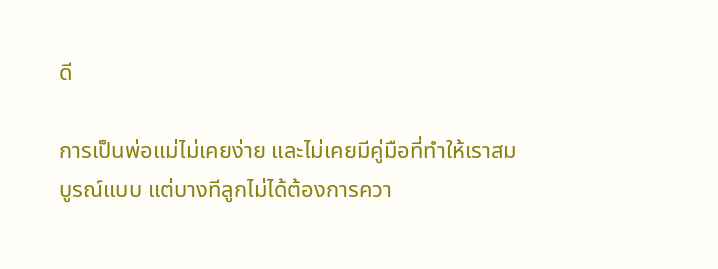ดี

การเป็นพ่อแม่ไม่เคยง่าย และไม่เคยมีคู่มือที่ทำให้เราสมบูรณ์แบบ แต่บางทีลูกไม่ได้ต้องการควา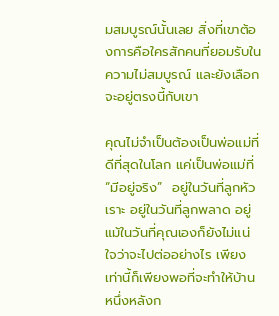มสมบูรณ์นั้นเลย สิ่งที่เขาต้องการคือใครสักคนที่ยอมรับในความไม่สมบูรณ์ และยังเลือกจะอยู่ตรงนี้กับเขา

คุณไม่จำเป็นต้องเป็นพ่อแม่ที่ดีที่สุดในโลก แค่เป็นพ่อแม่ที่ “มีอยู่จริง”  อยู่ในวันที่ลูกหัวเราะ อยู่ในวันที่ลูกพลาด อยู่แม้ในวันที่คุณเองก็ยังไม่แน่ใจว่าจะไปต่ออย่างไร เพียงเท่านี้ก็เพียงพอที่จะทำให้บ้านหนึ่งหลังก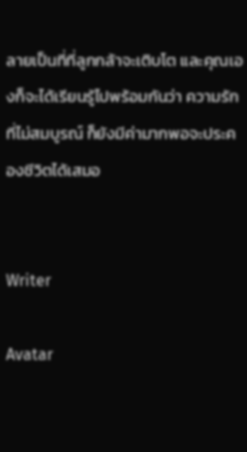ลายเป็นที่ที่ลูกกล้าจะเติบโต และคุณเองก็จะได้เรียนรู้ไปพร้อมกันว่า ความรักที่ไม่สมบูรณ์ ก็ยังมีค่ามากพอจะประคองชีวิตได้เสมอ


Writer

Avatar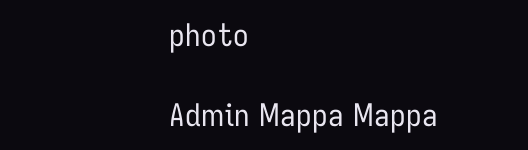photo

Admin Mappa Mappa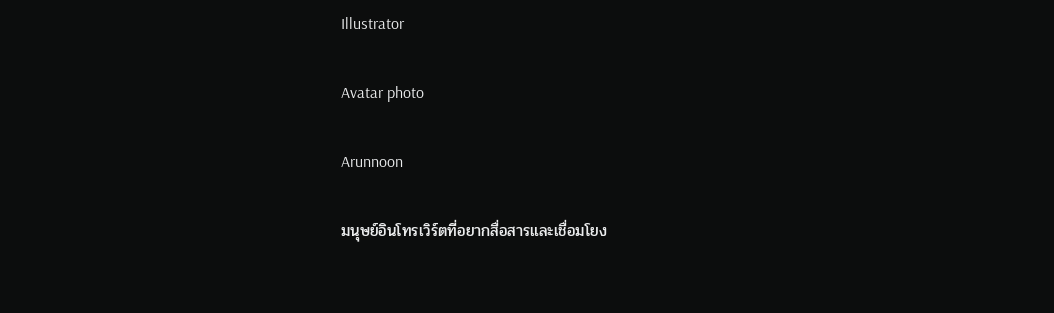Illustrator

Avatar photo

Arunnoon

มนุษย์อินโทรเวิร์ตที่อยากสื่อสารและเชื่อมโยง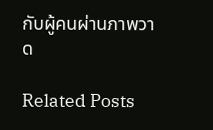กับผู้คนผ่านภาพวาด

Related Posts